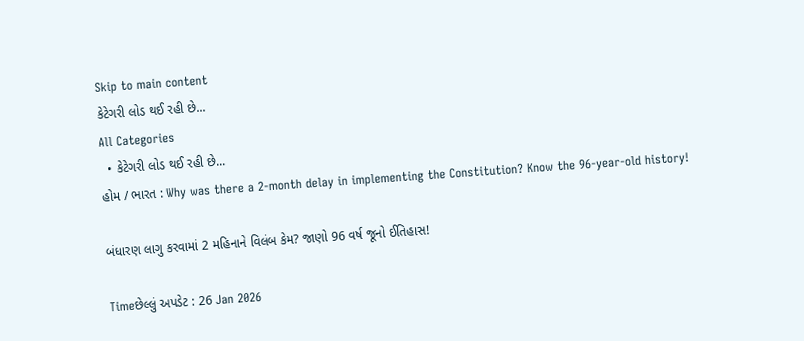Skip to main content
કેટેગરી લોડ થઈ રહી છે...
All Categories
  • કેટેગરી લોડ થઈ રહી છે...
હોમ / ભારત : Why was there a 2-month delay in implementing the Constitution? Know the 96-year-old history!

બંધારણ લાગુ કરવામાં 2 મહિનાને વિલંબ કેમ? જાણો 96 વર્ષ જૂનો ઈતિહાસ!

Timeછેલ્લું અપડેટ : 26 Jan 2026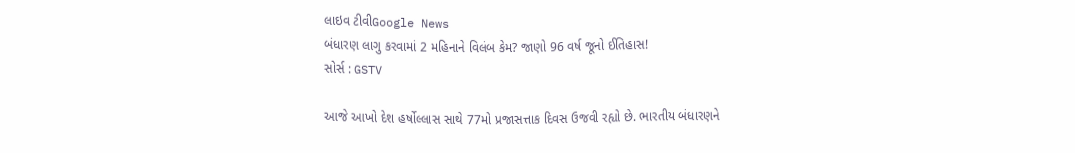લાઇવ ટીવીGoogle News
બંધારણ લાગુ કરવામાં 2 મહિનાને વિલંબ કેમ? જાણો 96 વર્ષ જૂનો ઈતિહાસ!
સોર્સ : GSTV

આજે આખો દેશ હર્ષોલ્લાસ સાથે 77મો પ્રજાસત્તાક દિવસ ઉજવી રહ્યો છે. ભારતીય બંધારણને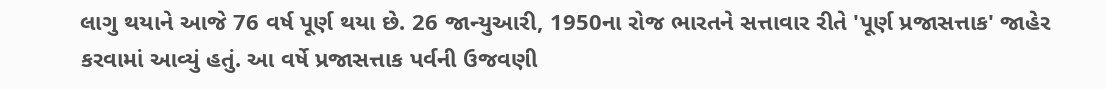લાગુ થયાને આજે 76 વર્ષ પૂર્ણ થયા છે. 26 જાન્યુઆરી, 1950ના રોજ ભારતને સત્તાવાર રીતે 'પૂર્ણ પ્રજાસત્તાક' જાહેર કરવામાં આવ્યું હતું. આ વર્ષે પ્રજાસત્તાક પર્વની ઉજવણી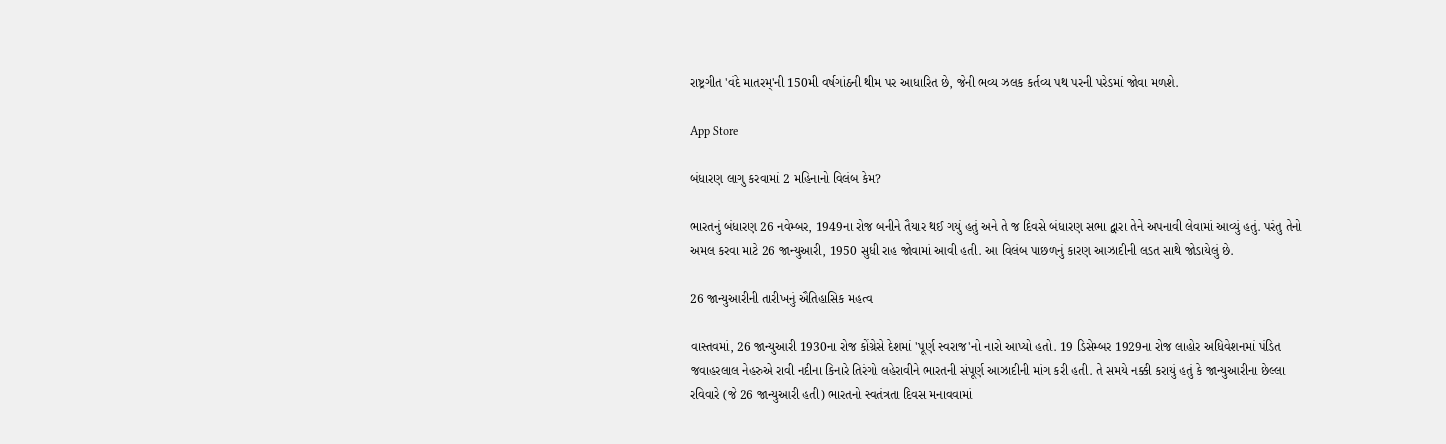રાષ્ટ્રગીત 'વંદે માતરમ્'ની 150મી વર્ષગાંઠની થીમ પર આધારિત છે, જેની ભવ્ય ઝલક કર્તવ્ય પથ પરની પરેડમાં જોવા મળશે.

App Store

બંધારણ લાગુ કરવામાં 2 મહિનાનો વિલંબ કેમ?

ભારતનું બંધારણ 26 નવેમ્બર, 1949ના રોજ બનીને તૈયાર થઈ ગયું હતું અને તે જ દિવસે બંધારણ સભા દ્વારા તેને અપનાવી લેવામાં આવ્યું હતું. પરંતુ તેનો અમલ કરવા માટે 26 જાન્યુઆરી, 1950 સુધી રાહ જોવામાં આવી હતી. આ વિલંબ પાછળનું કારણ આઝાદીની લડત સાથે જોડાયેલું છે.

26 જાન્યુઆરીની તારીખનું ઐતિહાસિક મહત્વ

વાસ્તવમાં, 26 જાન્યુઆરી 1930ના રોજ કોંગ્રેસે દેશમાં 'પૂર્ણ સ્વરાજ'નો નારો આપ્યો હતો. 19 ડિસેમ્બર 1929ના રોજ લાહોર અધિવેશનમાં પંડિત જવાહરલાલ નેહરુએ રાવી નદીના કિનારે તિરંગો લહેરાવીને ભારતની સંપૂર્ણ આઝાદીની માંગ કરી હતી. તે સમયે નક્કી કરાયું હતું કે જાન્યુઆરીના છેલ્લા રવિવારે (જે 26 જાન્યુઆરી હતી) ભારતનો સ્વતંત્રતા દિવસ મનાવવામાં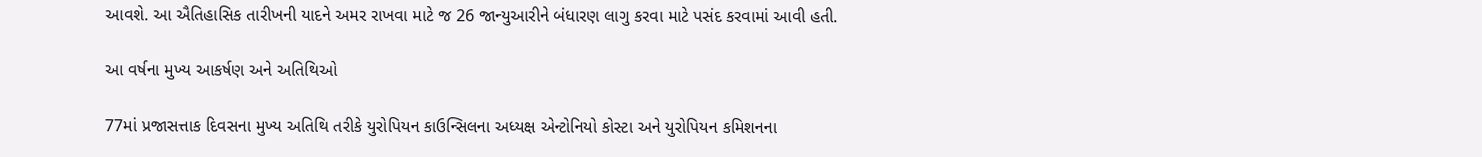આવશે. આ ઐતિહાસિક તારીખની યાદને અમર રાખવા માટે જ 26 જાન્યુઆરીને બંધારણ લાગુ કરવા માટે પસંદ કરવામાં આવી હતી.

આ વર્ષના મુખ્ય આકર્ષણ અને અતિથિઓ

77માં પ્રજાસત્તાક દિવસના મુખ્ય અતિથિ તરીકે યુરોપિયન કાઉન્સિલના અધ્યક્ષ એન્ટોનિયો કોસ્ટા અને યુરોપિયન કમિશનના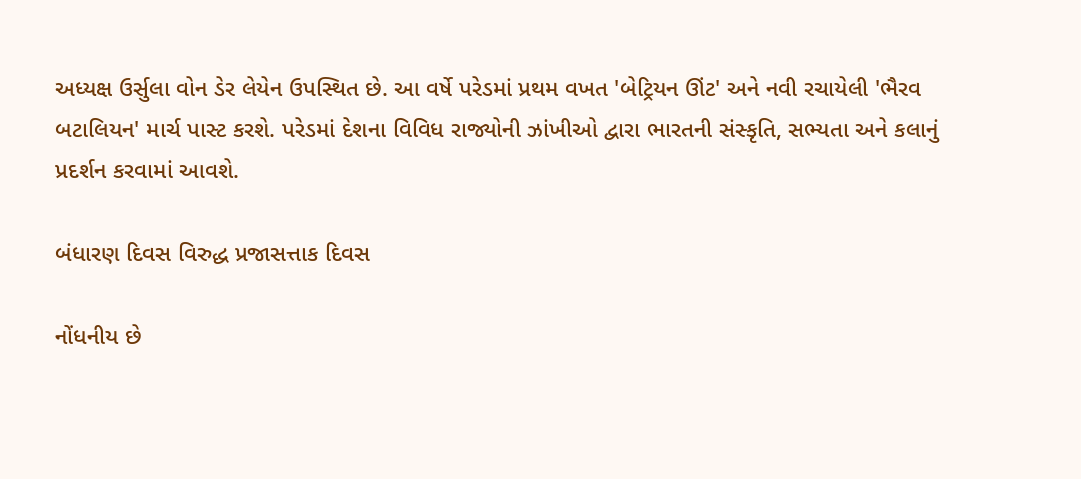અધ્યક્ષ ઉર્સુલા વોન ડેર લેયેન ઉપસ્થિત છે. આ વર્ષે પરેડમાં પ્રથમ વખત 'બેટ્રિયન ઊંટ' અને નવી રચાયેલી 'ભૈરવ બટાલિયન' માર્ચ પાસ્ટ કરશે. પરેડમાં દેશના વિવિધ રાજ્યોની ઝાંખીઓ દ્વારા ભારતની સંસ્કૃતિ, સભ્યતા અને કલાનું પ્રદર્શન કરવામાં આવશે.

બંધારણ દિવસ વિરુદ્ધ પ્રજાસત્તાક દિવસ

નોંધનીય છે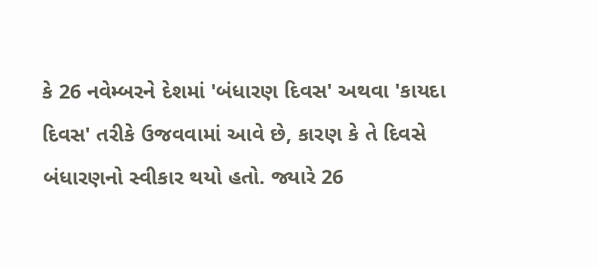કે 26 નવેમ્બરને દેશમાં 'બંધારણ દિવસ' અથવા 'કાયદા દિવસ' તરીકે ઉજવવામાં આવે છે, કારણ કે તે દિવસે બંધારણનો સ્વીકાર થયો હતો. જ્યારે 26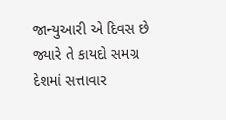જાન્યુઆરી એ દિવસ છે જ્યારે તે કાયદો સમગ્ર દેશમાં સત્તાવાર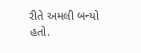રીતે અમલી બન્યો હતો.